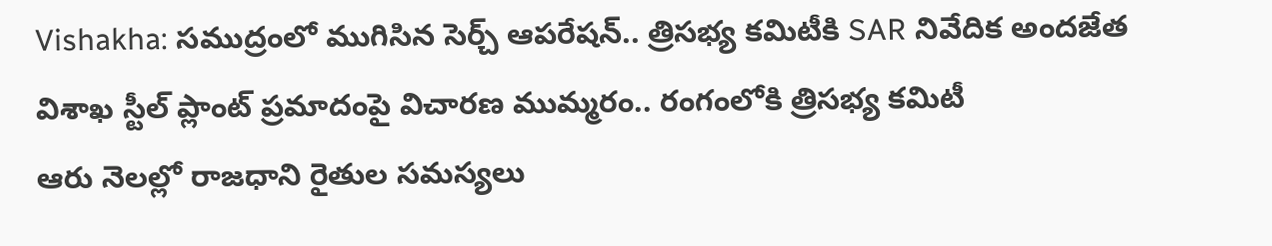Vishakha: సముద్రంలో ముగిసిన సెర్చ్ ఆపరేషన్.. త్రిసభ్య కమిటీకి SAR నివేదిక అందజేత
విశాఖ స్టీల్ ప్లాంట్ ప్రమాదంపై విచారణ ముమ్మరం.. రంగంలోకి త్రిసభ్య కమిటీ
ఆరు నెలల్లో రాజధాని రైతుల సమస్యలు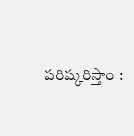పరిష్కరిస్తాం :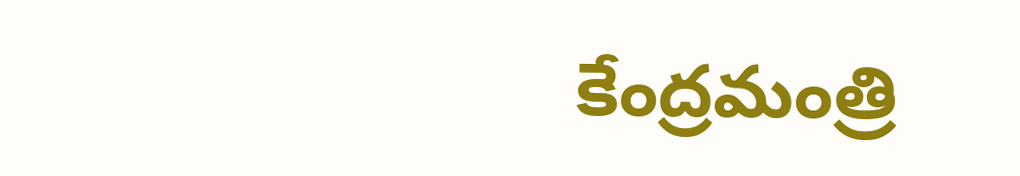కేంద్రమంత్రి